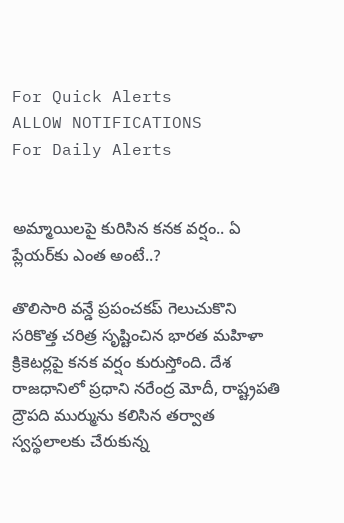For Quick Alerts
ALLOW NOTIFICATIONS
For Daily Alerts


అమ్మాయిలపై కురిసిన కనక వర్షం.. ఏ ప్లేయర్‌కు ఎంత అంటే..?

తొలిసారి వన్డే ప్రపంచకప్ గెలుచుకొని సరికొత్త చరిత్ర సృష్టించిన భారత మహిళా క్రికెటర్ల‌పై కనక వర్షం కురుస్తోంది. దేశ రాజధానిలో ప్రధాని నరేంద్ర మోదీ, రాష్ట్రపతి ద్రౌపది ముర్మును కలిసిన తర్వాత స్వస్థలాలకు చేరుకున్న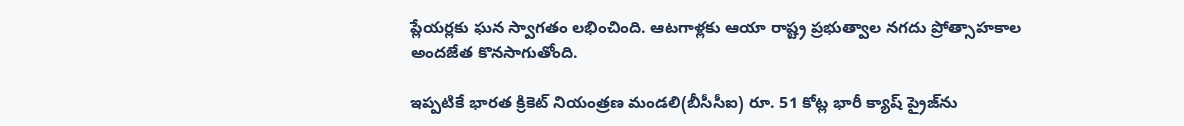ప్లేయర్లకు ఘన స్వాగతం లభించింది. ఆటగాళ్లకు ఆయా రాష్ట్ర ప్రభుత్వాల నగదు ప్రోత్సాహకాల అందజేత కొనసాగుతోంది.

ఇప్పటికే భారత క్రికెట్ నియంత్రణ మండలి(బీసీసీఐ) రూ. 51 కోట్ల భారీ క్యాష్‌ ప్రైజ్‌ను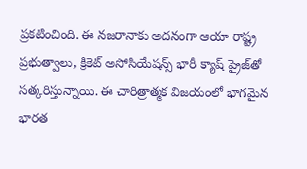ప్రకటించింది. ఈ నజరానాకు అదనంగా ఆయా రాష్ట్ర ప్రభుత్వాలు, క్రికెట్ అసోసియేషన్స్‌ భారీ క్యాష్ ప్రైజ్‌తో సత్కరిస్తున్నాయి. ఈ చారిత్రాత్మక విజయంలో భాగమైన భారత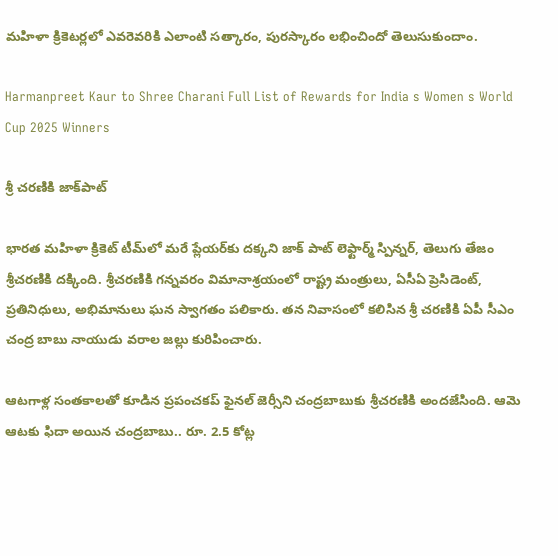మహిళా క్రికెటర్లలో ఎవరెవరికి ఎలాంటి సత్కారం, పురస్కారం లభించిందో తెలుసుకుందాం.

Harmanpreet Kaur to Shree Charani Full List of Rewards for India s Women s World Cup 2025 Winners

శ్రీ చరణికి జాక్‌పాట్

భారత మహిళా క్రికెట్‌ టీమ్‌లో మరే ప్లేయర్‌కు దక్కని జాక్ పాట్ లెఫ్టార్మ్ స్పిన్నర్, తెలుగు తేజం శ్రీచరణికి దక్కింది. శ్రీచరణికి గన్నవరం విమానాశ్రయంలో రాష్ట్ర మంత్రులు, ఏసీఏ ప్రెసిడెంట్, ప్రతినిధులు, అభిమానులు ఘన స్వాగతం పలికారు. తన నివాసంలో కలిసిన శ్రీ చరణికి ఏపీ సీఎం చంద్ర బాబు నాయుడు వరాల జల్లు కురిపించారు.

ఆటగాళ్ల సంతకాలతో కూడిన ప్రపంచకప్ ఫైనల్ జెర్సీని చంద్రబాబుకు శ్రీచరణికి అందజేసింది. ఆమె ఆటకు ఫిదా అయిన చంద్రబాబు.. రూ. 2.5 కోట్ల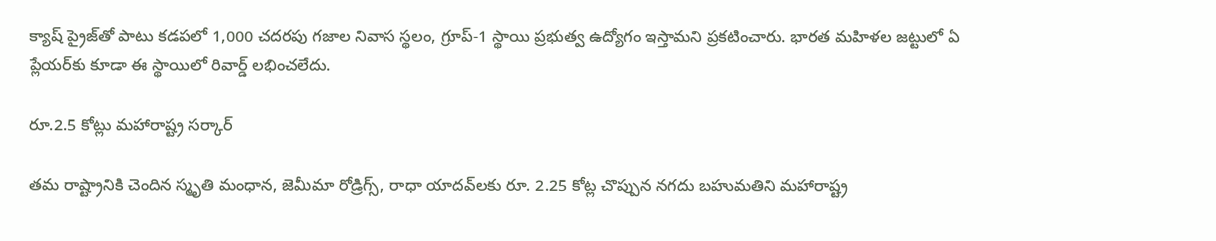క్యాష్ ప్రైజ్‌తో పాటు కడపలో 1,000 చదరపు గజాల నివాస స్థలం, గ్రూప్-1 స్థాయి ప్రభుత్వ ఉద్యోగం ఇస్తామని ప్రకటించారు. భారత మహిళల జట్టులో ఏ ప్లేయర్‌కు కూడా ఈ స్థాయిలో రివార్డ్ లభించలేదు.

రూ.2.5 కోట్లు మహారాష్ట్ర సర్కార్

తమ రాష్ట్రానికి చెందిన స్మృతి మంధాన, జెమీమా రోడ్రిగ్స్, రాధా యాదవ్‌లకు రూ. 2.25 కోట్ల చొప్పున నగదు బహుమతిని మహారాష్ట్ర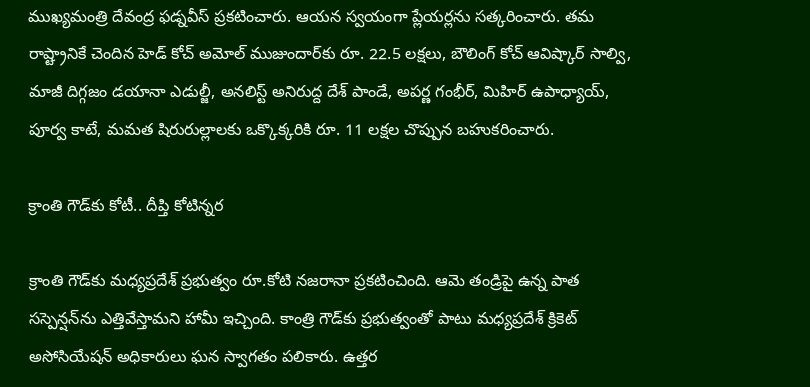ముఖ్యమంత్రి దేవంద్ర ఫడ్నవీస్ ప్రకటించారు. ఆయన స్వయంగా ప్లేయర్లను సత్కరించారు. తమ రాష్ట్రానికే చెందిన హెడ్ కోచ్ అమోల్ ముజుందార్‌కు రూ. 22.5 లక్షలు, బౌలింగ్ కోచ్ ఆవిష్కార్ సాల్వి, మాజీ దిగ్గజం డయానా ఎడుల్జీ, అనలిస్ట్ అనిరుద్ద దేశ్‌ పాండే, అపర్ణ గంభీర్‌, మిహిర్ ఉపాధ్యాయ్, పూర్వ కాటే, మమత షిరురుల్లాలకు ఒక్కొక్కరికి రూ. 11 లక్షల చొప్పున బహుకరించారు.

క్రాంతి గౌడ్‌కు కోటీ.. దీప్తి కోటిన్నర

క్రాంతి గౌడ్‌కు మధ్యప్రదేశ్‌ ప్రభుత్వం రూ.కోటి నజరానా ప్రకటించింది. ఆమె తండ్రిపై ఉన్న పాత సస్పెన్షన్‌ను ఎత్తివేస్తామని హామీ ఇచ్చింది. కాంత్రి గౌడ్‌కు ప్రభుత్వంతో పాటు మధ్యప్రదేశ్ క్రికెట్ అసోసియేషన్ అధికారులు ఘన స్వాగతం పలికారు. ఉత్తర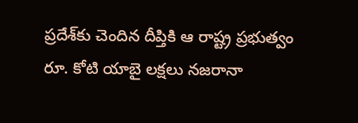ప్రదేశ్‌కు చెందిన దీప్తికి ఆ రాష్ట్ర ప్రభుత్వం రూ. కోటి యాబై లక్షలు నజరానా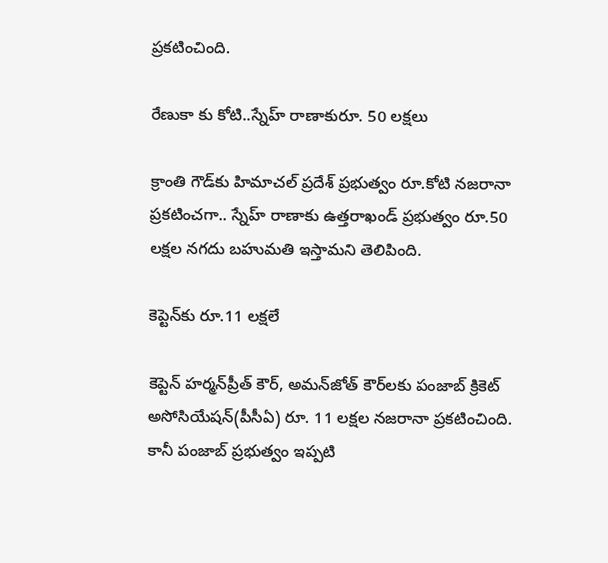ప్రకటించింది.

రేణుకా కు కోటి..స్నేహ్ రాణాకురూ. 50 లక్షలు

క్రాంతి గౌడ్‌కు హిమాచల్ ప్రదేశ్ ప్రభుత్వం రూ.కోటి నజరానా ప్రకటించగా.. స్నేహ్ రాణాకు ఉత్తరాఖండ్ ప్రభుత్వం రూ.50 లక్షల నగదు బహుమతి ఇస్తామని తెలిపింది.

కెప్టెన్‌కు రూ.11 లక్షలే

కెప్టెన్ హర్మన్‌ప్రీత్ కౌర్, అమన్‌జోత్ కౌర్‌‌లకు పంజాబ్ క్రికెట్ అసోసియేషన్(పీసీఏ) రూ. 11 లక్షల నజరానా ప్రకటించింది. కానీ పంజాబ్ ప్రభుత్వం ఇప్పటి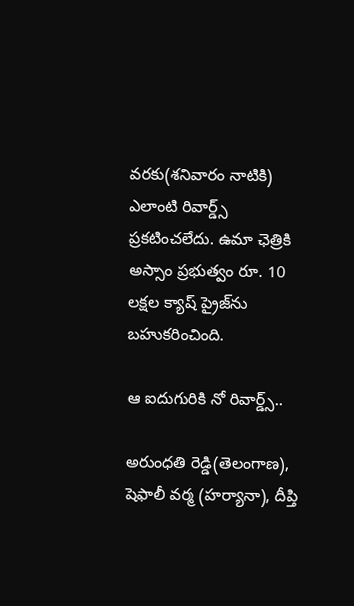వరకు(శనివారం నాటికి) ఎలాంటి రివార్డ్స్ ప్రకటించలేదు. ఉమా ఛెత్రికి అస్సాం ప్రభుత్వం రూ. 10 లక్షల క్యాష్ ప్రైజ్‌‌ను బహుకరించింది.

ఆ ఐదుగురికి నో రివార్డ్స్..

అరుంధతి రెడ్డి(తెలంగాణ), షెఫాలీ వర్మ (హర్యానా), దీప్తి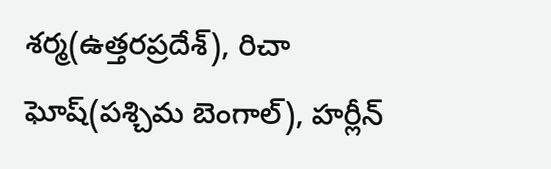శర్మ(ఉత్తరప్రదేశ్), రిచా ఘోష్(పశ్చిమ బెంగాల్), హర్లీన్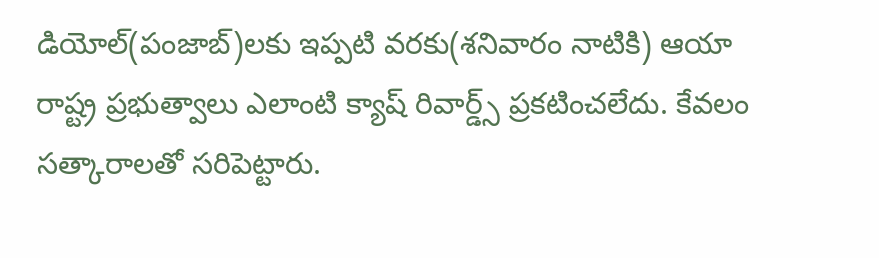డియోల్(పంజాబ్)లకు ఇప్పటి వరకు(శనివారం నాటికి) ఆయా రాష్ట్ర ప్రభుత్వాలు ఎలాంటి క్యాష్ రివార్డ్స్ ప్రకటించలేదు. కేవలం సత్కారాలతో సరిపెట్టారు.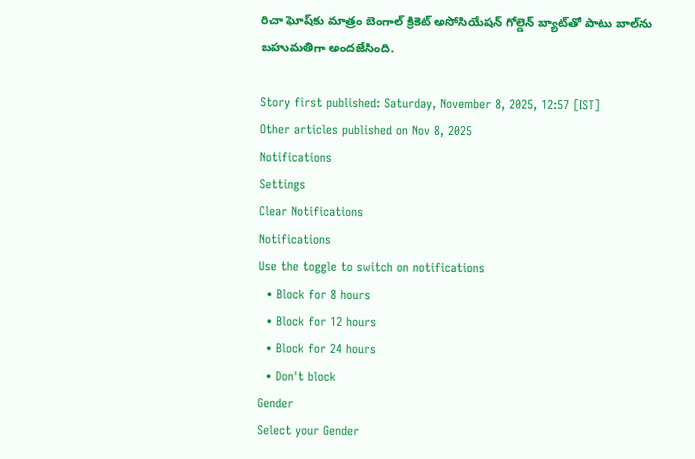రిచా ఘోష్‌కు మాత్రం బెంగాల్ క్రికెట్ అసోసియేషన్ గోల్డెన్ బ్యాట్‌తో పాటు బాల్‌ను బహుమతిగా అందజేసింది.

Story first published: Saturday, November 8, 2025, 12:57 [IST]
Other articles published on Nov 8, 2025
Notifications
Settings
Clear Notifications
Notifications
Use the toggle to switch on notifications
  • Block for 8 hours
  • Block for 12 hours
  • Block for 24 hours
  • Don't block
Gender
Select your Gender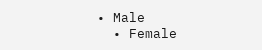• Male
  • Female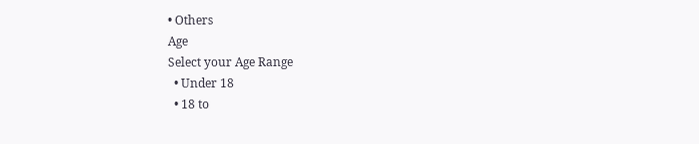• Others
Age
Select your Age Range
  • Under 18
  • 18 to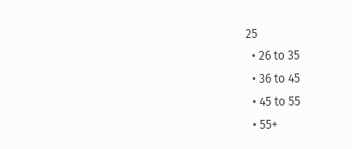25
  • 26 to 35
  • 36 to 45
  • 45 to 55
  • 55+